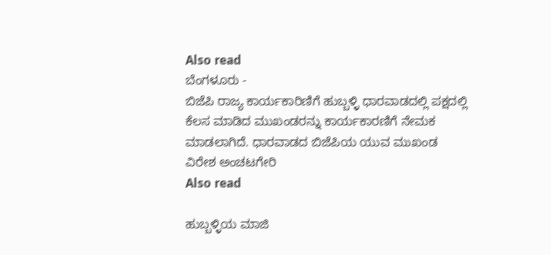Also read
ಬೆಂಗಳೂರು -
ಬಿಜೆಪಿ ರಾಜ್ಯ ಕಾರ್ಯಕಾರಿಣಿಗೆ ಹುಬ್ಬಳ್ಳಿ ಧಾರವಾಡದಲ್ಲಿ ಪಕ್ಷದಲ್ಲಿ ಕೆಲಸ ಮಾಡಿದ ಮುಖಂಡರನ್ನು ಕಾರ್ಯಕಾರಣಿಗೆ ನೇಮಕ ಮಾಡಲಾಗಿದೆ. ಧಾರವಾಡದ ಬಿಜೆಪಿಯ ಯುವ ಮುಖಂಡ ವಿರೇಶ ಅಂಚಟಗೇರಿ
Also read

ಹುಬ್ಬಳ್ಳಿಯ ಮಾಜಿ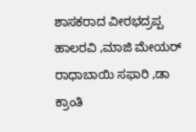ಶಾಸಕರಾದ ವೀರಭದ್ರಪ್ಪ ಹಾಲರವಿ ,ಮಾಜಿ ಮೇಯರ್ ರಾಧಾಬಾಯಿ ಸಫಾರಿ ,ಡಾ ಕ್ರಾಂತಿ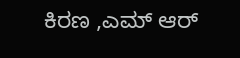ಕಿರಣ ,ಎಮ್ ಆರ್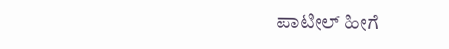ಪಾಟೀಲ್ ಹೀಗೆ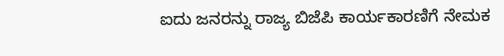ಐದು ಜನರನ್ನು ರಾಜ್ಯ ಬಿಜೆಪಿ ಕಾರ್ಯಕಾರಣಿಗೆ ನೇಮಕ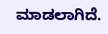ಮಾಡಲಾಗಿದೆ.